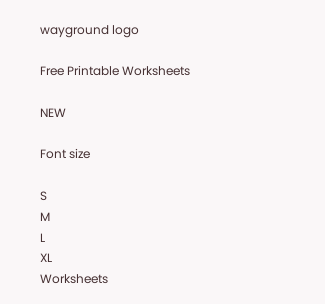wayground logo

Free Printable Worksheets

NEW

Font size

S
M
L
XL
Worksheets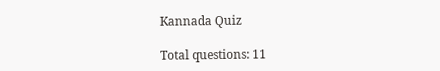Kannada Quiz

Total questions: 11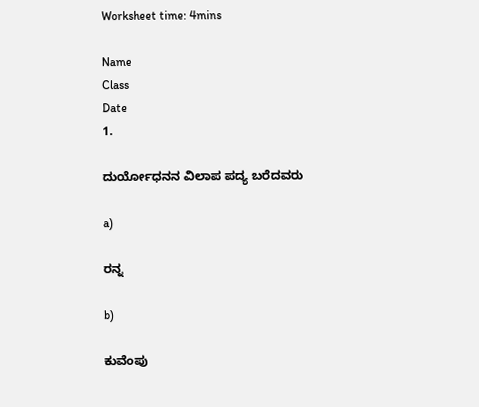Worksheet time: 4mins

Name
Class
Date
1.

ದುರ್ಯೋಧನನ ವಿಲಾಪ ಪದ್ಯ ಬರೆದವರು

a)

ರನ್ನ

b)

ಕುವೆಂಪು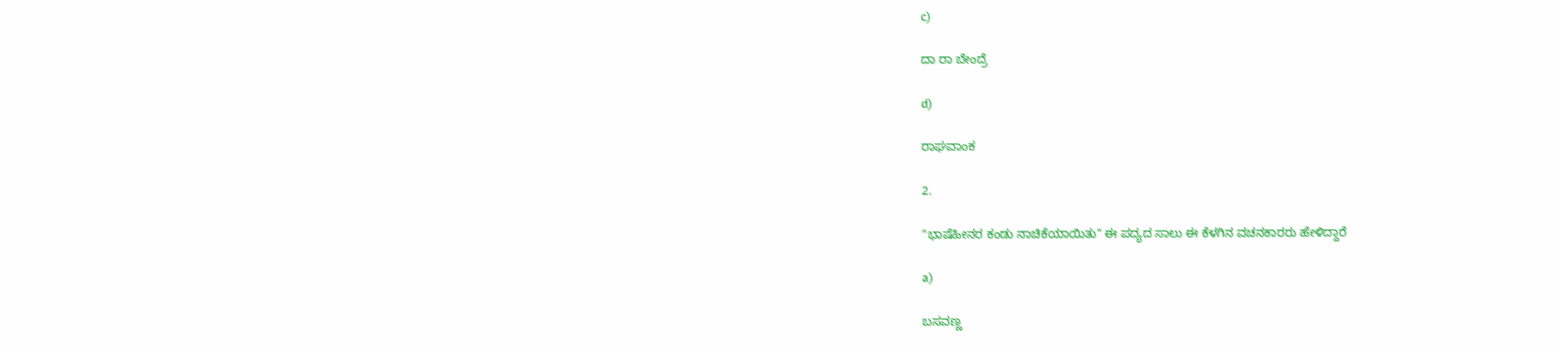c)

ದಾ ರಾ ಬೇಂದ್ರೆ

d)

ರಾಘವಾಂಕ

2.

"ಭಾಷೆಹೀನರ ಕಂಡು ನಾಚಿಕೆಯಾಯಿತು" ಈ ಪದ್ಯದ ಸಾಲು ಈ ಕೆಳಗಿನ ವಚನಕಾರರು ಹೇಳಿದ್ದಾರೆ

a)

ಬಸವಣ್ಣ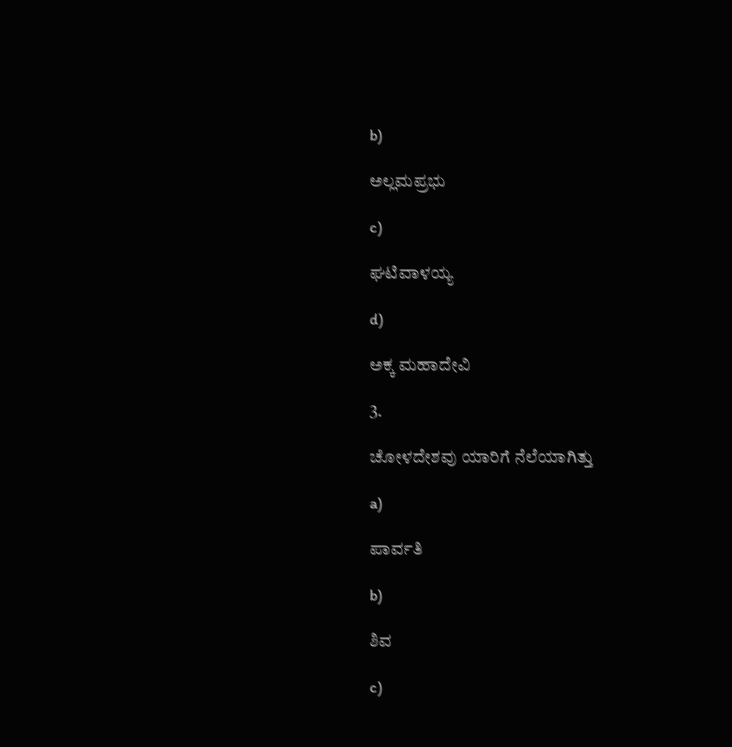b)

ಅಲ್ಲಮಪ್ರಭು

c)

ಘಟಿವಾಳಯ್ಯ

d)

ಅಕ್ಕ ಮಹಾದೇವಿ

3.

ಚೋಳದೇಶವು ಯಾರಿಗೆ ನೆಲೆಯಾಗಿತ್ತು

a)

ಪಾರ್ವತಿ

b)

ಶಿವ

c)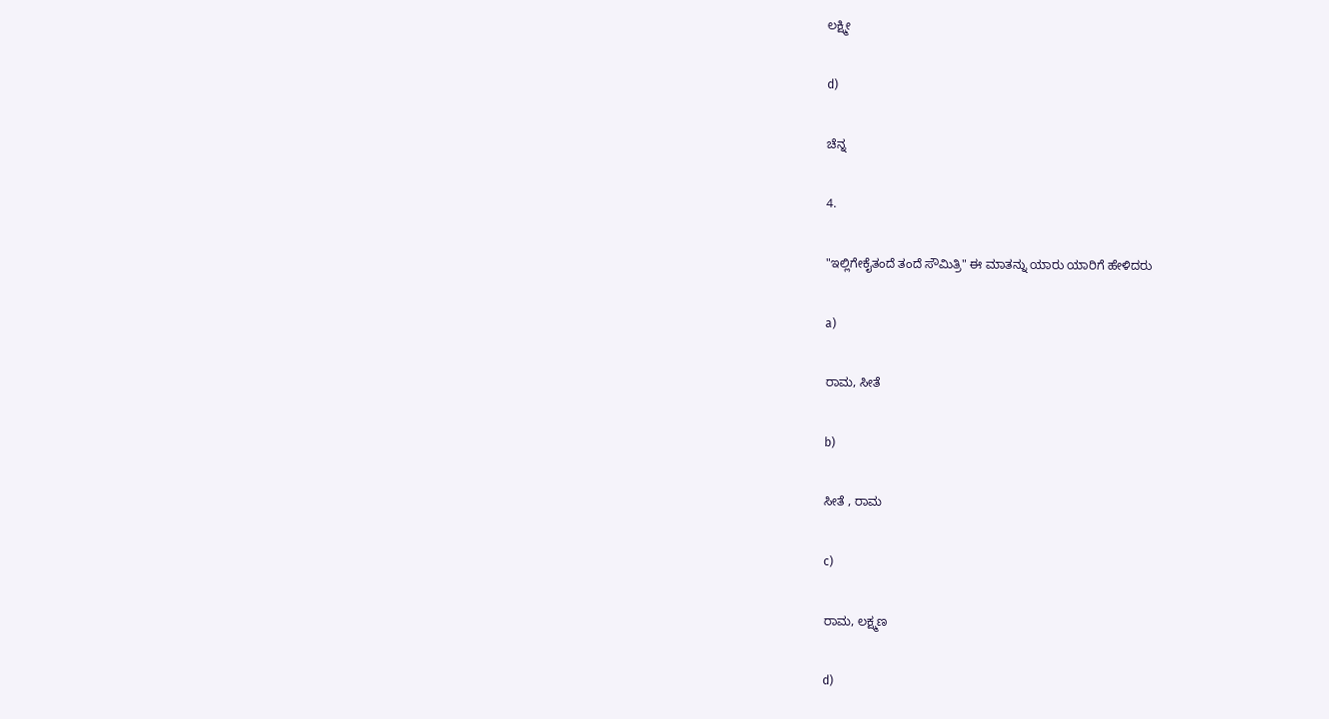ಲಕ್ಷ್ಮೀ

d)

ಚೆನ್ನ

4.

"ಇಲ್ಲಿಗೇಕೈತಂದೆ ತಂದೆ ಸೌಮಿತ್ರಿ" ಈ ಮಾತನ್ನು ಯಾರು ಯಾರಿಗೆ ಹೇಳಿದರು

a)

ರಾಮ, ಸೀತೆ

b)

ಸೀತೆ , ರಾಮ

c)

ರಾಮ, ಲಕ್ಷ್ಮಣ

d)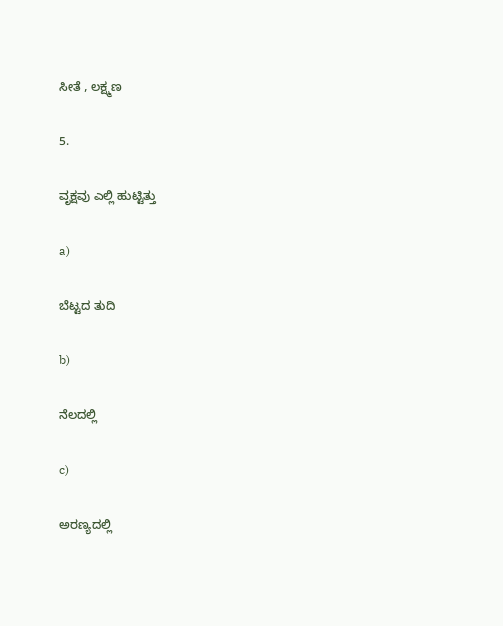ಸೀತೆ , ಲಕ್ಷ್ಮಣ

5.

ವೃಕ್ಷವು ಎಲ್ಲಿ ಹುಟ್ಟಿತ್ತು

a)

ಬೆಟ್ಟದ ತುದಿ

b)

ನೆಲದಲ್ಲಿ

c)

ಅರಣ್ಯದಲ್ಲಿ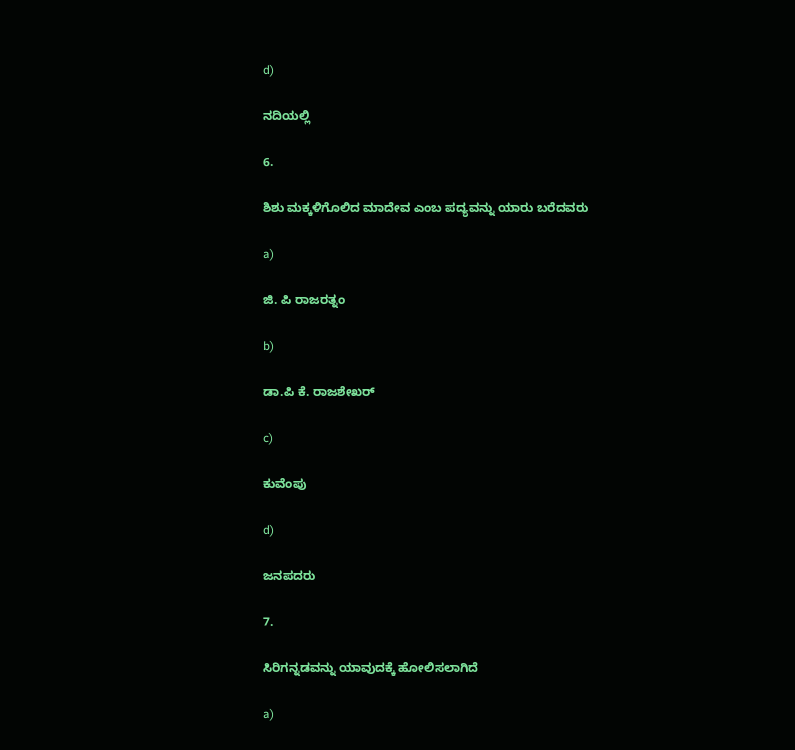d)

ನದಿಯಲ್ಲಿ

6.

ಶಿಶು ಮಕ್ಕಳಿಗೊಲಿದ ಮಾದೇವ ಎಂಬ ಪದ್ಯವನ್ನು ಯಾರು ಬರೆದವರು

a)

ಜಿ. ಪಿ ರಾಜರತ್ನಂ

b)

ಡಾ.ಪಿ ಕೆ. ರಾಜಶೇಖರ್

c)

ಕುವೆಂಪು

d)

ಜನಪದರು

7.

ಸಿರಿಗನ್ನಡವನ್ನು ಯಾವುದಕ್ಕೆ ಹೋಲಿಸಲಾಗಿದೆ

a)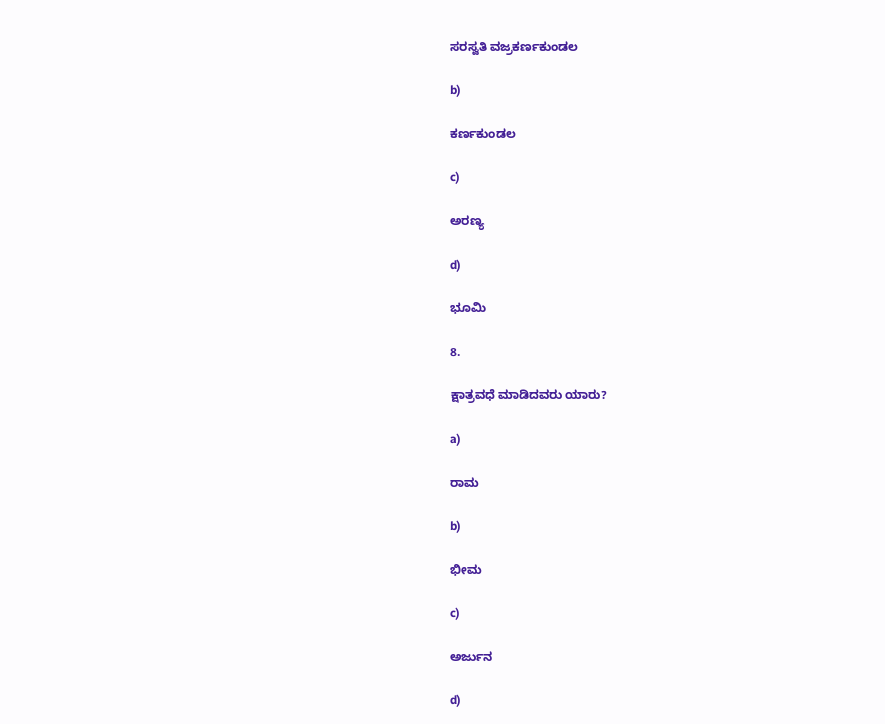ಸರಸ್ವತಿ ವಜ್ರಕರ್ಣಕುಂಡಲ

b)

ಕರ್ಣಕುಂಡಲ

c)

ಅರಣ್ಯ

d)

ಭೂಮಿ

8.

ಕ್ಷಾತ್ರವಧೆ ಮಾಡಿದವರು ಯಾರು?

a)

ರಾಮ

b)

ಭೀಮ

c)

ಅರ್ಜುನ

d)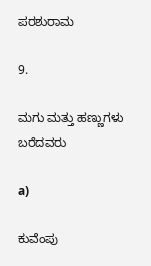ಪರಶುರಾಮ

9.

ಮಗು ಮತ್ತು ಹಣ್ಣುಗಳು ಬರೆದವರು

a)

ಕುವೆಂಪು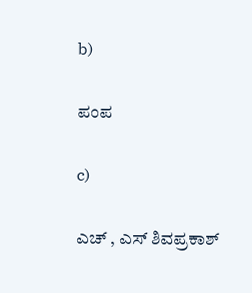b)

ಪಂಪ

c)

ಎಚ್ , ಎಸ್ ಶಿವಪ್ರಕಾಶ್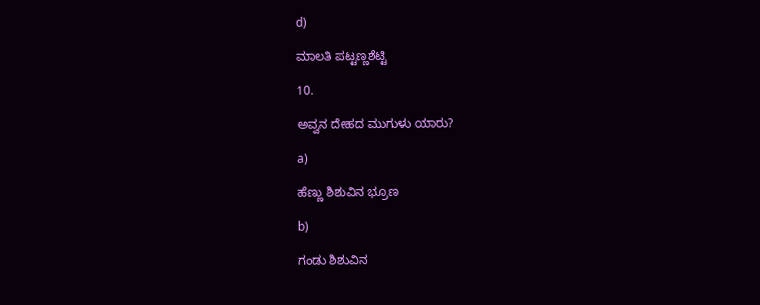d)

ಮಾಲತಿ ಪಟ್ಟಣ್ಣಶೆಟ್ಟಿ

10.

ಅವ್ವನ ದೇಹದ ಮುಗುಳು ಯಾರು?

a)

ಹೆಣ್ಣು ಶಿಶುವಿನ ಭ್ರೂಣ

b)

ಗಂಡು ಶಿಶುವಿನ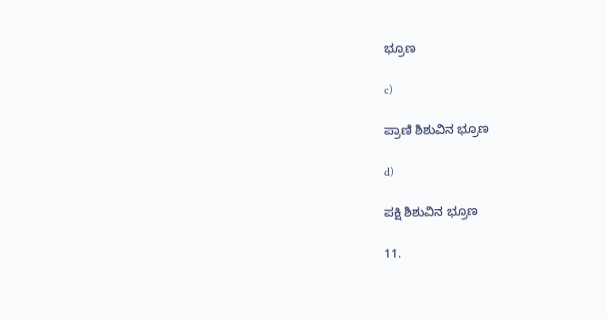ಭ್ರೂಣ

c)

ಪ್ರಾಣಿ ಶಿಶುವಿನ ಭ್ರೂಣ

d)

ಪಕ್ಷಿ ಶಿಶುವಿನ ಭ್ರೂಣ

11.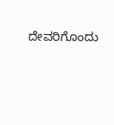ದೇವರಿಗೊಂದು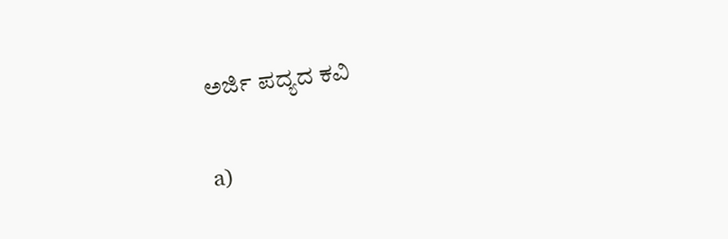ಅರ್ಜಿ ಪದ್ಯದ ಕವಿ

a)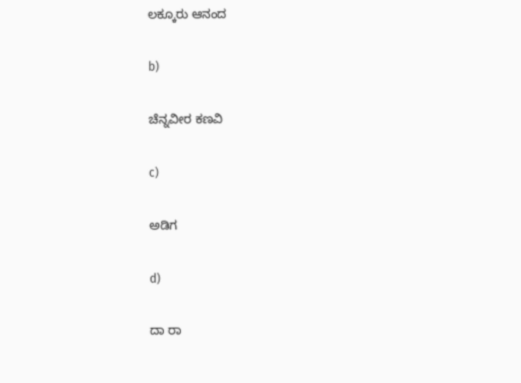ಲಕ್ಕೂರು ಆನಂದ

b)

ಚೆನ್ನವೀರ ಕಣವಿ

c)

ಅಡಿಗ

d)

ದಾ ರಾ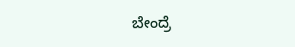ಬೇಂದ್ರೆ